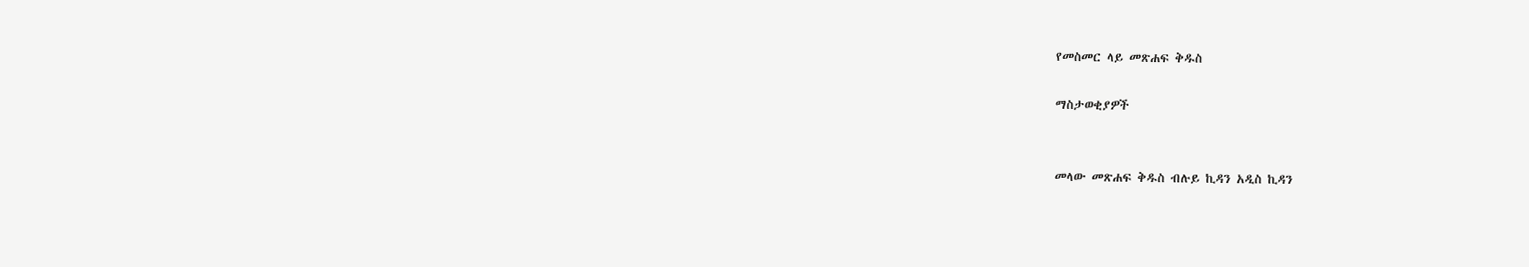የመስመር ላይ መጽሐፍ ቅዱስ

ማስታወቂያዎች


መላው መጽሐፍ ቅዱስ ብሉይ ኪዳን አዲስ ኪዳን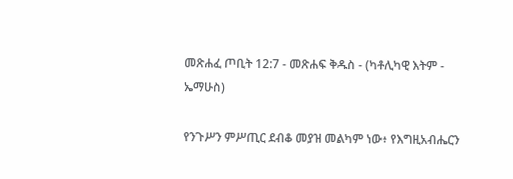መጽሐፈ ጦቢት 12:7 - መጽሐፍ ቅዱስ - (ካቶሊካዊ እትም - ኤማሁስ)

የንጉሥን ምሥጢር ደብቆ መያዝ መልካም ነው፥ የእግዚአብሔርን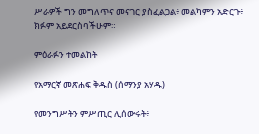ሥራዎች ግን መግለጥና መናገር ያስፈልጋል፥ መልካምን አድርጉ፥ ክፉም አይደርስባችሁም።

ምዕራፉን ተመልከት

የአማርኛ መጽሐፍ ቅዱስ (ሰማንያ አሃዱ)

የመንግሥትን ምሥጢር ሊሰውሩት፥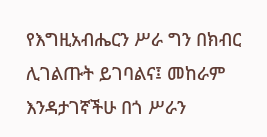የእግዚአብሔርን ሥራ ግን በክብር ሊገልጡት ይገባልና፤ መከራም እንዳታገኛችሁ በጎ ሥራን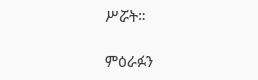ሥሯት።

ምዕራፉን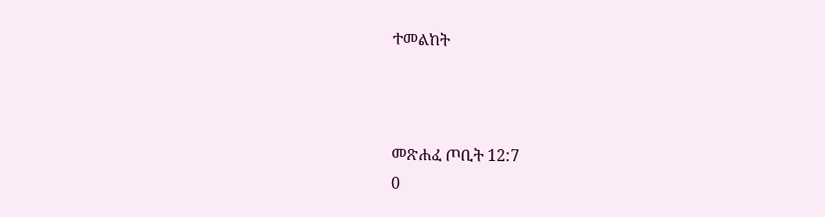ተመልከት



መጽሐፈ ጦቢት 12:7
0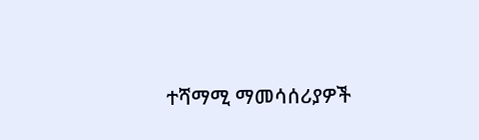ተሻማሚ ማመሳሰሪያዎች